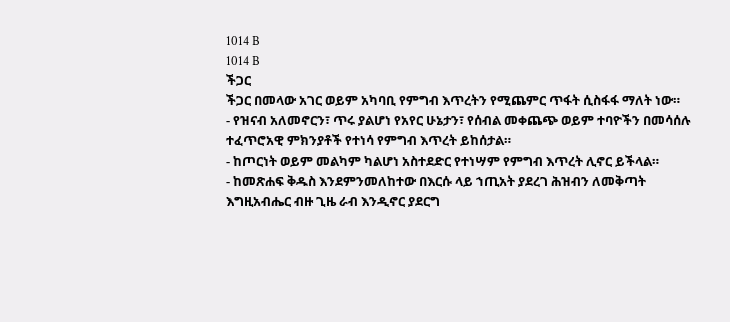1014 B
1014 B
ችጋር
ችጋር በመላው አገር ወይም አካባቢ የምግብ እጥረትን የሚጨምር ጥፋት ሲስፋፋ ማለት ነው።
- የዝናብ አለመኖርን፣ ጥሩ ያልሆነ የአየር ሁኔታን፣ የሰብል መቀጨጭ ወይም ተባዮችን በመሳሰሉ ተፈጥሮአዊ ምክንያቶች የተነሳ የምግብ እጥረት ይከሰታል።
- ከጦርነት ወይም መልካም ካልሆነ አስተደድር የተነሣም የምግብ እጥረት ሊኖር ይችላል።
- ከመጽሐፍ ቅዱስ እንደምንመለከተው በእርሱ ላይ ኀጢአት ያደረገ ሕዝብን ለመቅጣት እግዚአብሔር ብዙ ጊዜ ራብ እንዲኖር ያደርግ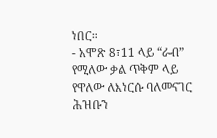ነበር።
- አሞጽ 8፣11 ላይ “ራብ” የሚለው ቃል ጥቅም ላይ የዋለው ለእነርሱ ባለመናገር ሕዝቡን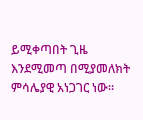ይሚቀጣበት ጊዜ እንደሚመጣ በሚያመለክት ምሳሌያዊ አነጋገር ነው።